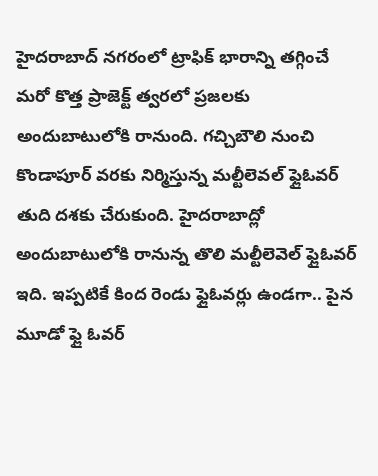హైదరాబాద్ నగరంలో ట్రాఫిక్ భారాన్ని తగ్గించే మరో కొత్త ప్రాజెక్ట్ త్వరలో ప్రజలకు అందుబాటులోకి రానుంది. గచ్చిబౌలి నుంచి కొండాపూర్ వరకు నిర్మిస్తున్న మల్టీలెవల్ ఫ్లైఓవర్ తుది దశకు చేరుకుంది. హైదరాబాద్లో అందుబాటులోకి రానున్న తొలి మల్టీలెవెల్ ఫ్లైఓవర్ ఇది. ఇప్పటికే కింద రెండు ఫ్లైఓవర్లు ఉండగా.. పైన మూడో ఫ్లై ఓవర్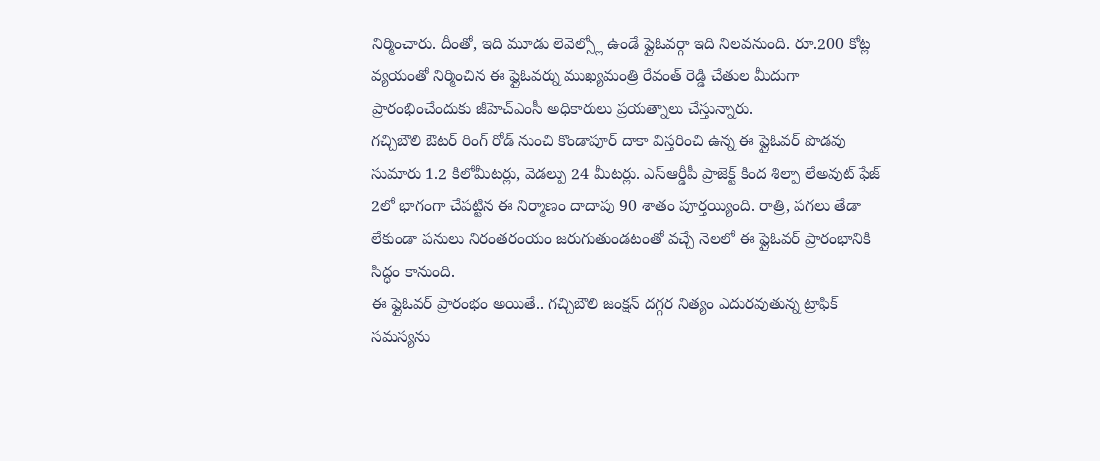నిర్మించారు. దీంతో, ఇది మూడు లెవెల్స్లో ఉండే ఫ్లైఓవర్గా ఇది నిలవనుంది. రూ.200 కోట్ల వ్యయంతో నిర్మించిన ఈ ఫ్లైఓవర్ను ముఖ్యమంత్రి రేవంత్ రెడ్డి చేతుల మీదుగా ప్రారంభించేందుకు జీహెచ్ఎంసీ అధికారులు ప్రయత్నాలు చేస్తున్నారు.
గచ్చిబౌలి ఔటర్ రింగ్ రోడ్ నుంచి కొండాపూర్ దాకా విస్తరించి ఉన్న ఈ ఫ్లైఓవర్ పొడవు సుమారు 1.2 కిలోమీటర్లు, వెడల్పు 24 మీటర్లు. ఎస్ఆర్డీపీ ప్రాజెక్ట్ కింద శిల్పా లేఅవుట్ ఫేజ్ 2లో భాగంగా చేపట్టిన ఈ నిర్మాణం దాదాపు 90 శాతం పూర్తయ్యింది. రాత్రి, పగలు తేడా లేకుండా పనులు నిరంతరంయం జరుగుతుండటంతో వచ్చే నెలలో ఈ ఫ్లైఓవర్ ప్రారంభానికి సిద్ధం కానుంది.
ఈ ఫ్లైఓవర్ ప్రారంభం అయితే.. గచ్చిబౌలి జంక్షన్ దగ్గర నిత్యం ఎదురవుతున్న ట్రాఫిక్ సమస్యను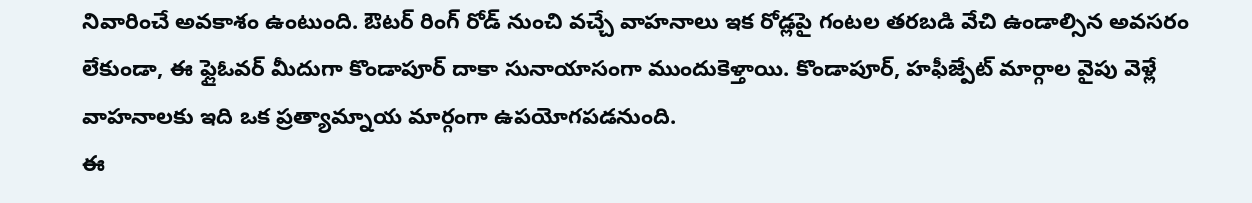నివారించే అవకాశం ఉంటుంది. ఔటర్ రింగ్ రోడ్ నుంచి వచ్చే వాహనాలు ఇక రోడ్లపై గంటల తరబడి వేచి ఉండాల్సిన అవసరం లేకుండా, ఈ ఫ్లైఓవర్ మీదుగా కొండాపూర్ దాకా సునాయాసంగా ముందుకెళ్తాయి. కొండాపూర్, హఫీజ్పేట్ మార్గాల వైపు వెళ్లే వాహనాలకు ఇది ఒక ప్రత్యామ్నాయ మార్గంగా ఉపయోగపడనుంది.
ఈ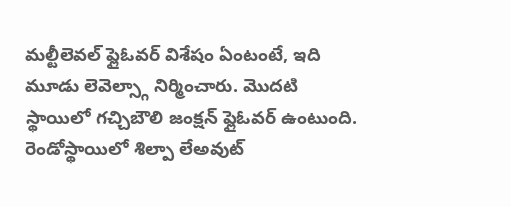మల్టీలెవల్ ఫ్లైఓవర్ విశేషం ఏంటంటే, ఇది మూడు లెవెల్స్గా నిర్మించారు. మొదటి స్థాయిలో గచ్చిబౌలి జంక్షన్ ఫ్లైఓవర్ ఉంటుంది. రెండోస్థాయిలో శిల్పా లేఅవుట్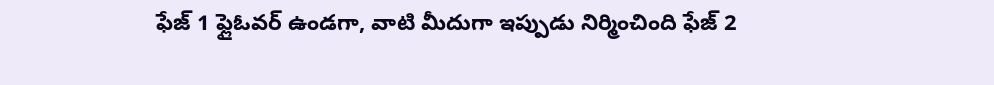ఫేజ్ 1 ఫ్లైఓవర్ ఉండగా, వాటి మీదుగా ఇప్పుడు నిర్మించింది ఫేజ్ 2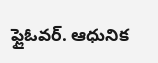ఫ్లైఓవర్. ఆధునిక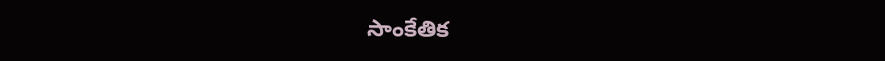సాంకేతిక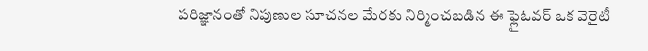పరిజ్ఞానంతో నిపుణుల సూచనల మేరకు నిర్మించబడిన ఈ ఫ్లైఓవర్ ఒక వెరైటీ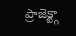ప్రాజెక్ట్గా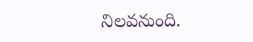నిలవనుంది.